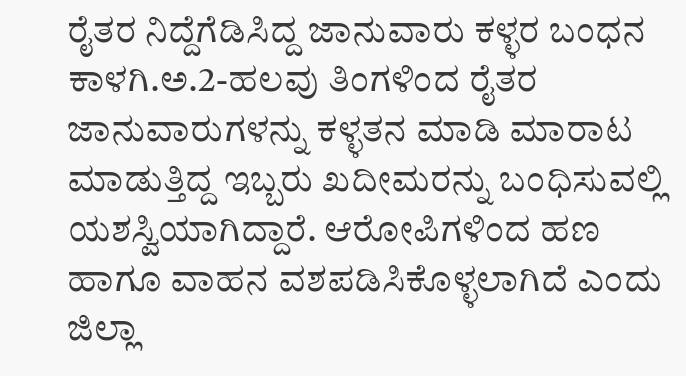ರೈತರ ನಿದ್ದೆಗೆಡಿಸಿದ್ದ ಜಾನುವಾರು ಕಳ್ಳರ ಬಂಧನ
ಕಾಳಗಿ.ಅ.2-ಹಲವು ತಿಂಗಳಿಂದ ರೈತರ ಜಾನುವಾರುಗಳನ್ನು ಕಳ್ಳತನ ಮಾಡಿ ಮಾರಾಟ ಮಾಡುತ್ತಿದ್ದ ಇಬ್ಬರು ಖದೀಮರನ್ನು ಬಂಧಿಸುವಲ್ಲಿ ಯಶಸ್ವಿಯಾಗಿದ್ದಾರೆ. ಆರೋಪಿಗಳಿಂದ ಹಣ ಹಾಗೂ ವಾಹನ ವಶಪಡಿಸಿಕೊಳ್ಳಲಾಗಿದೆ ಎಂದು ಜಿಲ್ಲಾ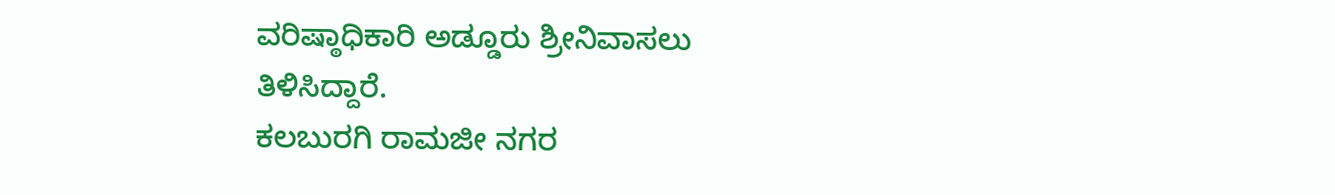ವರಿಷ್ಠಾಧಿಕಾರಿ ಅಡ್ಡೂರು ಶ್ರೀನಿವಾಸಲು ತಿಳಿಸಿದ್ದಾರೆ.
ಕಲಬುರಗಿ ರಾಮಜೀ ನಗರ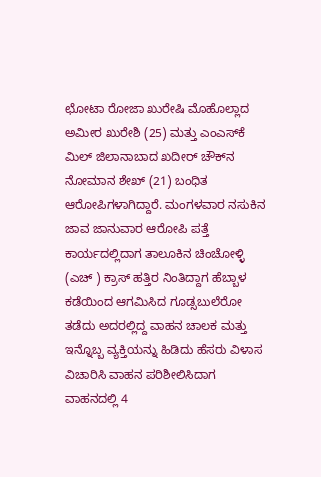ಛೋಟಾ ರೋಜಾ ಖುರೇಷಿ ಮೊಹೊಲ್ಲಾದ ಅಮೀರ ಖುರೇಶಿ (25) ಮತ್ತು ಎಂಎಸ್‍ಕೆ ಮಿಲ್ ಜಿಲಾನಾಬಾದ ಖದೀರ್ ಚೌಕ್‍ನ ನೋಮಾನ ಶೇಖ್ (21) ಬಂಧಿತ ಆರೋಪಿಗಳಾಗಿದ್ದಾರೆ. ಮಂಗಳವಾರ ನಸುಕಿನ ಜಾವ ಜಾನುವಾರ ಆರೋಪಿ ಪತ್ತೆ ಕಾರ್ಯದಲ್ಲಿದಾಗ ತಾಲೂಕಿನ ಚಿಂಚೋಳ್ಳಿ (ಎಚ್ ) ಕ್ರಾಸ್ ಹತ್ತಿರ ನಿಂತಿದ್ದಾಗ ಹೆಬ್ಬಾಳ ಕಡೆಯಿಂದ ಆಗಮಿಸಿದ ಗೂಡ್ಸಬುಲೆರೋ ತಡೆದು ಅದರಲ್ಲಿದ್ದ ವಾಹನ ಚಾಲಕ ಮತ್ತು ಇನ್ನೊಬ್ಬ ವ್ಯಕ್ತಿಯನ್ನು ಹಿಡಿದು ಹೆಸರು ವಿಳಾಸ ವಿಚಾರಿಸಿ ವಾಹನ ಪರಿಶೀಲಿಸಿದಾಗ ವಾಹನದಲ್ಲಿ 4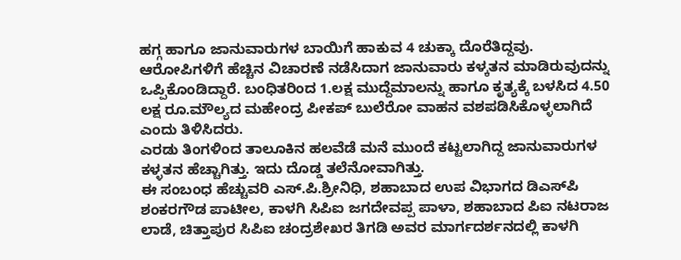ಹಗ್ಗ ಹಾಗೂ ಜಾನುವಾರುಗಳ ಬಾಯಿಗೆ ಹಾಕುವ 4 ಚುಕ್ಕಾ ದೊರೆತಿದ್ದವು. ಆರೋಪಿಗಳಿಗೆ ಹೆಚ್ಚಿನ ವಿಚಾರಣೆ ನಡೆಸಿದಾಗ ಜಾನುವಾರು ಕಳ್ಕತನ ಮಾಡಿರುವುದನ್ನು ಒಪ್ಪಿಕೊಂಡಿದ್ದಾರೆ. ಬಂಧಿತರಿಂದ 1.ಲಕ್ಷ ಮುದ್ದೆಮಾಲನ್ನು ಹಾಗೂ ಕೃತ್ಯಕ್ಕೆ ಬಳಸಿದ 4.50 ಲಕ್ಷ ರೂ.ಮೌಲ್ಯದ ಮಹೇಂದ್ರ ಪೀಕಪ್ ಬುಲೆರೋ ವಾಹನ ವಶಪಡಿಸಿಕೊಳ್ಳಲಾಗಿದೆ ಎಂದು ತಿಳಿಸಿದರು.
ಎರಡು ತಿಂಗಳಿಂದ ತಾಲೂಕಿನ ಹಲವೆಡೆ ಮನೆ ಮುಂದೆ ಕಟ್ಟಲಾಗಿದ್ದ ಜಾನುವಾರುಗಳ ಕಳ್ಳತನ ಹೆಚ್ಚಾಗಿತ್ತು. ಇದು ದೊಡ್ಡ ತಲೆನೋವಾಗಿತ್ತು.
ಈ ಸಂಬಂಧ ಹೆಚ್ಚುವರಿ ಎಸ್.ಪಿ.ಶ್ರೀನಿಧಿ, ಶಹಾಬಾದ ಉಪ ವಿಭಾಗದ ಡಿಎಸ್‍ಪಿ ಶಂಕರಗೌಡ ಪಾಟೀಲ, ಕಾಳಗಿ ಸಿಪಿಐ ಜಗದೇವಪ್ಪ ಪಾಳಾ, ಶಹಾಬಾದ ಪಿಐ ನಟರಾಜ ಲಾಡೆ, ಚಿತ್ತಾಪುರ ಸಿಪಿಐ ಚಂದ್ರಶೇಖರ ತಿಗಡಿ ಅವರ ಮಾರ್ಗದರ್ಶನದಲ್ಲಿ ಕಾಳಗಿ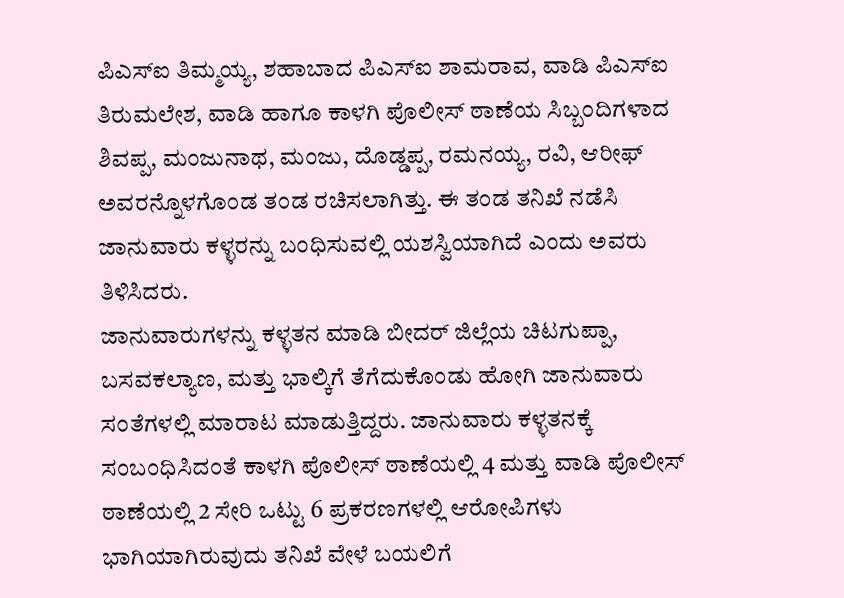ಪಿಎಸ್‍ಐ ತಿಮ್ಮಯ್ಯ, ಶಹಾಬಾದ ಪಿಎಸ್‍ಐ ಶಾಮರಾವ, ವಾಡಿ ಪಿಎಸ್‍ಐ ತಿರುಮಲೇಶ, ವಾಡಿ ಹಾಗೂ ಕಾಳಗಿ ಪೊಲೀಸ್ ಠಾಣೆಯ ಸಿಬ್ಬಂದಿಗಳಾದ ಶಿವಪ್ಪ, ಮಂಜುನಾಥ, ಮಂಜು, ದೊಡ್ಡಪ್ಪ, ರಮನಯ್ಯ, ರವಿ, ಆರೀಫ್ ಅವರನ್ನೊಳಗೊಂಡ ತಂಡ ರಚಿಸಲಾಗಿತ್ತು. ಈ ತಂಡ ತನಿಖೆ ನಡೆಸಿ ಜಾನುವಾರು ಕಳ್ಳರನ್ನು ಬಂಧಿಸುವಲ್ಲಿ ಯಶಸ್ವಿಯಾಗಿದೆ ಎಂದು ಅವರು ತಿಳಿಸಿದರು.
ಜಾನುವಾರುಗಳನ್ನು ಕಳ್ಳತನ ಮಾಡಿ ಬೀದರ್ ಜಿಲ್ಲೆಯ ಚಿಟಗುಪ್ಪಾ, ಬಸವಕಲ್ಯಾಣ, ಮತ್ತು ಭಾಲ್ಕಿಗೆ ತೆಗೆದುಕೊಂಡು ಹೋಗಿ ಜಾನುವಾರು ಸಂತೆಗಳಲ್ಲಿ ಮಾರಾಟ ಮಾಡುತ್ತಿದ್ದರು. ಜಾನುವಾರು ಕಳ್ಳತನಕ್ಕೆ ಸಂಬಂಧಿಸಿದಂತೆ ಕಾಳಗಿ ಪೊಲೀಸ್ ಠಾಣೆಯಲ್ಲಿ 4 ಮತ್ತು ವಾಡಿ ಪೊಲೀಸ್ ಠಾಣೆಯಲ್ಲಿ 2 ಸೇರಿ ಒಟ್ಟು 6 ಪ್ರಕರಣಗಳಲ್ಲಿ ಆರೋಪಿಗಳು ಭಾಗಿಯಾಗಿರುವುದು ತನಿಖೆ ವೇಳೆ ಬಯಲಿಗೆ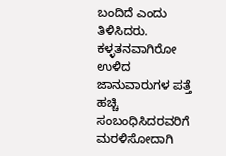ಬಂದಿದೆ ಎಂದು ತಿಳಿಸಿದರು.
ಕಳ್ಳತನವಾಗಿರೋ ಉಳಿದ ಜಾನುವಾರುಗಳ ಪತ್ತೆ ಹಚ್ಚಿ ಸಂಬಂಧಿಸಿದರವರಿಗೆ ಮರಳಿಸೋದಾಗಿ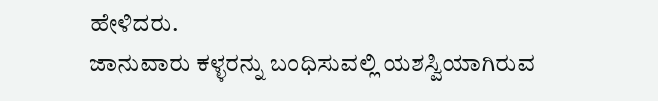ಹೇಳಿದರು.
ಜಾನುವಾರು ಕಳ್ಳರನ್ನು ಬಂಧಿಸುವಲ್ಲಿ ಯಶಸ್ವಿಯಾಗಿರುವ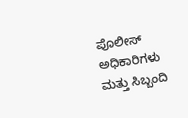ಪೊಲೀಸ್ ಅಧಿಕಾರಿಗಳು ಮತ್ತು ಸಿಬ್ಬಂದಿ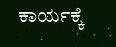ಕಾರ್ಯಕ್ಕೆ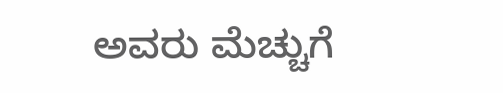ಅವರು ಮೆಚ್ಚುಗೆ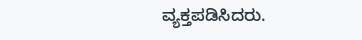ವ್ಯಕ್ತಪಡಿಸಿದರು.